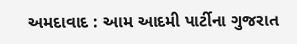અમદાવાદ : આમ આદમી પાર્ટીના ગુજરાત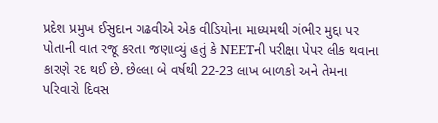પ્રદેશ પ્રમુખ ઈસુદાન ગઢવીએ એક વીડિયોના માધ્યમથી ગંભીર મુદ્દા પર પોતાની વાત રજૂ કરતા જણાવ્યું હતું કે NEETની પરીક્ષા પેપર લીક થવાના કારણે રદ થઈ છે. છેલ્લા બે વર્ષથી 22-23 લાખ બાળકો અને તેમના પરિવારો દિવસ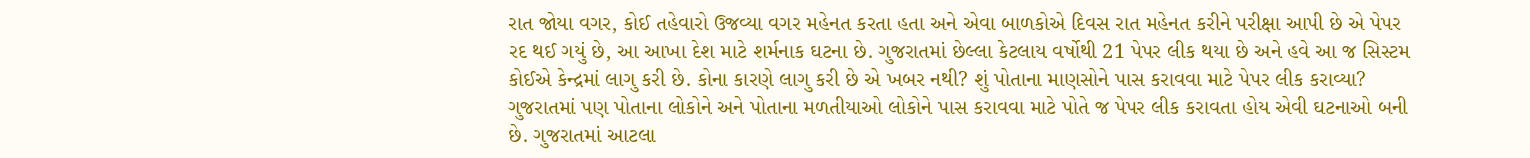રાત જોયા વગર, કોઈ તહેવારો ઉજવ્યા વગર મહેનત કરતા હતા અને એવા બાળકોએ દિવસ રાત મહેનત કરીને પરીક્ષા આપી છે એ પેપર રદ થઈ ગયું છે, આ આખા દેશ માટે શર્મનાક ઘટના છે. ગુજરાતમાં છેલ્લા કેટલાય વર્ષોથી 21 પેપર લીક થયા છે અને હવે આ જ સિસ્ટમ કોઈએ કેન્દ્રમાં લાગુ કરી છે. કોના કારણે લાગુ કરી છે એ ખબર નથી? શું પોતાના માણસોને પાસ કરાવવા માટે પેપર લીક કરાવ્યા? ગુજરાતમાં પણ પોતાના લોકોને અને પોતાના મળતીયાઓ લોકોને પાસ કરાવવા માટે પોતે જ પેપર લીક કરાવતા હોય એવી ઘટનાઓ બની છે. ગુજરાતમાં આટલા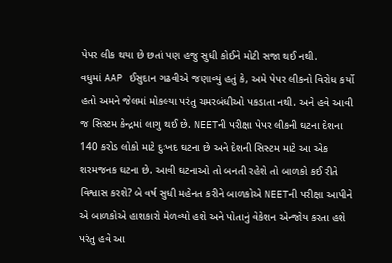પેપર લીક થયા છે છતાં પણ હજુ સુધી કોઈને મોટી સજા થઈ નથી.
વધુમાં AAP ઈસુદાન ગઢવીએ જણાવ્યું હતું કે, અમે પેપર લીકનો વિરોધ કર્યો હતો અમને જેલમાં મોકલ્યા પરંતુ ચમરબંધીઓ પકડાતા નથી. અને હવે આવી જ સિસ્ટમ કેન્દ્રમાં લાગુ થઈ છે. NEETની પરીક્ષા પેપર લીકની ઘટના દેશના 140 કરોડ લોકો માટે દુઃખદ ઘટના છે અને દેશની સિસ્ટમ માટે આ એક શરમજનક ઘટના છે. આવી ઘટનાઓ તો બનતી રહેશે તો બાળકો કઈ રીતે વિશ્વાસ કરશે? બે વર્ષ સુધી મહેનત કરીને બાળકોએ NEETની પરીક્ષા આપીને એ બાળકોએ હાશકારો મેળવ્યો હશે અને પોતાનું વેકેશન એન્જોય કરતા હશે પરંતુ હવે આ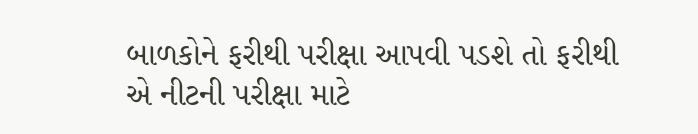બાળકોને ફરીથી પરીક્ષા આપવી પડશે તો ફરીથી એ નીટની પરીક્ષા માટે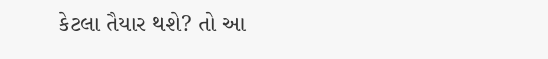કેટલા તૈયાર થશે? તો આ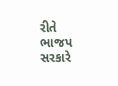રીતે ભાજપ સરકારે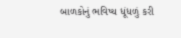બાળકોનું ભવિષ્ય ધૂંધળું કરી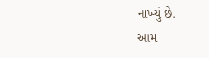નાખ્યું છે.
આમ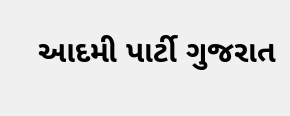આદમી પાર્ટી ગુજરાત